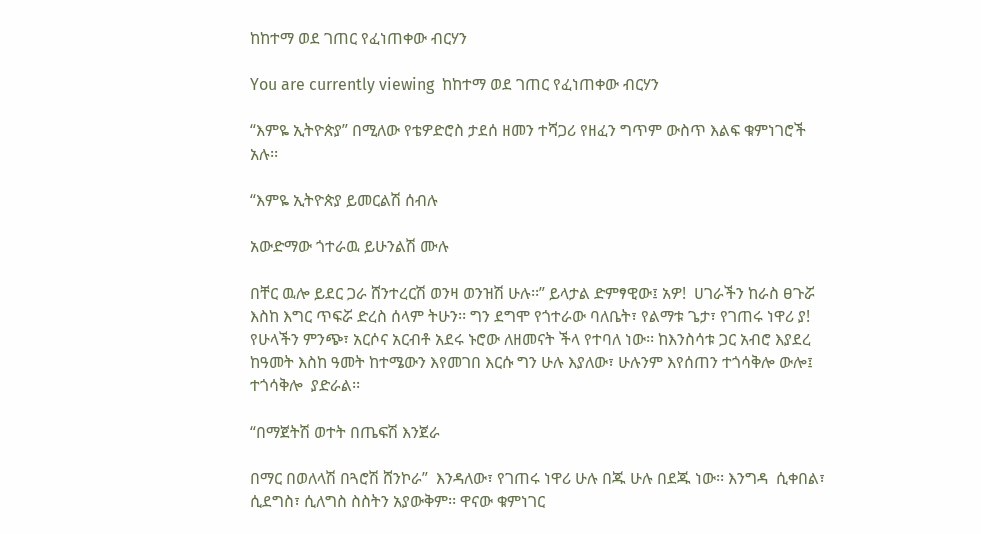ከከተማ ወደ ገጠር የፈነጠቀው ብርሃን

You are currently viewing  ከከተማ ወደ ገጠር የፈነጠቀው ብርሃን

“እምዬ ኢትዮጵያ” በሚለው የቴዎድሮስ ታደሰ ዘመን ተሻጋሪ የዘፈን ግጥም ውስጥ እልፍ ቁምነገሮች አሉ፡፡

“እምዬ ኢትዮጵያ ይመርልሽ ሰብሉ

አውድማው ጎተራዉ ይሁንልሽ ሙሉ

በቸር ዉሎ ይደር ጋራ ሸንተረርሽ ወንዛ ወንዝሽ ሁሉ፡፡” ይላታል ድምፃዊው፤ አዎ!  ሀገራችን ከራስ ፀጉሯ እስከ እግር ጥፍሯ ድረስ ሰላም ትሁን፡፡ ግን ደግሞ የጎተራው ባለቤት፣ የልማቱ ጌታ፣ የገጠሩ ነዋሪ ያ! የሁላችን ምንጭ፣ አርሶና አርብቶ አደሩ ኑሮው ለዘመናት ችላ የተባለ ነው፡፡ ከእንስሳቱ ጋር አብሮ እያደረ  ከዓመት እስከ ዓመት ከተሜውን እየመገበ እርሱ ግን ሁሉ እያለው፣ ሁሉንም እየሰጠን ተጎሳቅሎ ውሎ፤ ተጎሳቅሎ  ያድራል፡፡

“በማጀትሽ ወተት በጤፍሽ እንጀራ

በማር በወለላሽ በጓሮሽ ሸንኮራ”  እንዳለው፣ የገጠሩ ነዋሪ ሁሉ በጁ ሁሉ በደጁ ነው፡፡ እንግዳ  ሲቀበል፣ ሲደግስ፣ ሲለግስ ስስትን አያውቅም፡፡ ዋናው ቁምነገር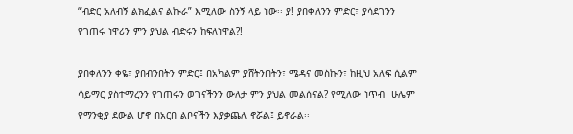“ብድር አለብኝ ልክፈልና ልኩራ” እሚለው ስንኝ ላይ ነው፡፡ ያ! ያበቀለንን ምድር፣ ያሳደገንን የገጠሩ ነዋሪን ምን ያህል ብድሩን ከፍለነዋል?!

ያበቀለንን ቀዬ፣ ያበብንበትን ምድር፤ በአካልም ያሸትንበትን፣ ሜዳና መስኩን፣ ከዚህ አለፍ ሲልም ሳይማር ያስተማረንን የገጠሩን ወገናችንን ውለታ ምን ያህል መልሰናል? የሚለው ነጥብ  ሁሌም የማንቂያ ደውል ሆኖ በአርበ ልቦናችን እያቃጨለ ኖሯል፤ ይኖራል፡፡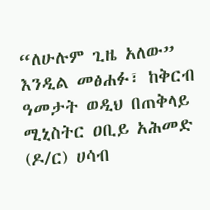“ለሁሉም ጊዜ አለው”  እንዲል መፅሐፉ፣ ከቅርብ ዓመታት ወዲህ በጠቅላይ ሚኒስትር ዐቢይ አሕመድ (ዶ/ር) ሀሳብ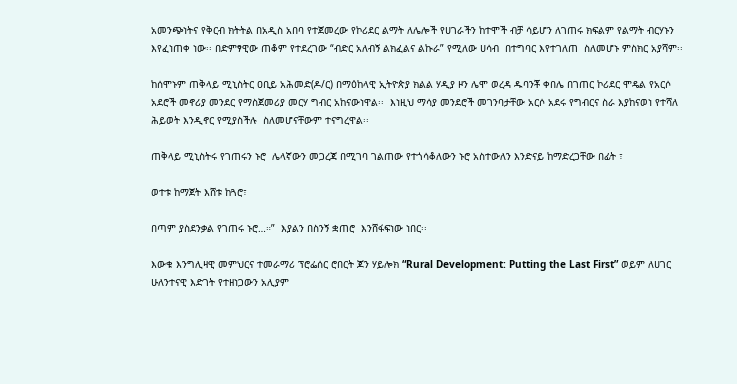አመንጭነትና የቅርብ ክትትል በአዲስ አበባ የተጀመረው የኮሪደር ልማት ለሌሎች የሀገራችን ከተሞች ብቻ ሳይሆን ለገጠሩ ክፍልም የልማት ብርሃኑን እየፈነጠቀ ነው፡፡ በድምፃዊው ጠቆም የተደረገው “ብድር አለብኝ ልክፈልና ልኩራ” የሚለው ሀሳብ  በተግባር እየተገለጠ  ስለመሆኑ ምስክር አያሻም፡፡

ከሰሞኑም ጠቅላይ ሚኒስትር ዐቢይ አሕመድ(ዶ/ር) በማዕከላዊ ኢትዮጵያ ክልል ሃዲያ ዞን ሌሞ ወረዳ ዱባንቾ ቀበሌ በገጠር ኮሪደር ሞዴል የአርሶ አደሮች መኖሪያ መንደር የማስጀመሪያ መርሃ ግብር አከናውነዋል፡፡  እነዚህ ማሳያ መንደሮች መገንባታቸው አርሶ አደሩ የግብርና ስራ እያከናወነ የተሻለ ሕይወት እንዲኖር የሚያስችሉ  ስለመሆናቸውም ተናግረዋል፡፡

ጠቅላይ ሚኒስትሩ የገጠሩን ኑሮ  ሌላኛውን መጋረጃ በሚገባ ገልጠው የተጎሳቆለውን ኑሮ አስተውለን እንድናይ ከማድረጋቸው በፊት ፣

ወተቱ ከማጀት እሸቱ ከጓሮ፣

በጣም ያስደንቃል የገጠሩ ኑሮ…።”  እያልን በስንኝ ቋጠሮ  እንሸፋፍነው ነበር፡፡

እውቁ እንግሊዛዊ መምህርና ተመራማሪ ፕሮፌሰር ሮበርት ጆን ሃይሎክ “Rural Development: Putting the Last First” ወይም ለሀገር ሁለንተናዊ እድገት የተዘነጋውን አሊያም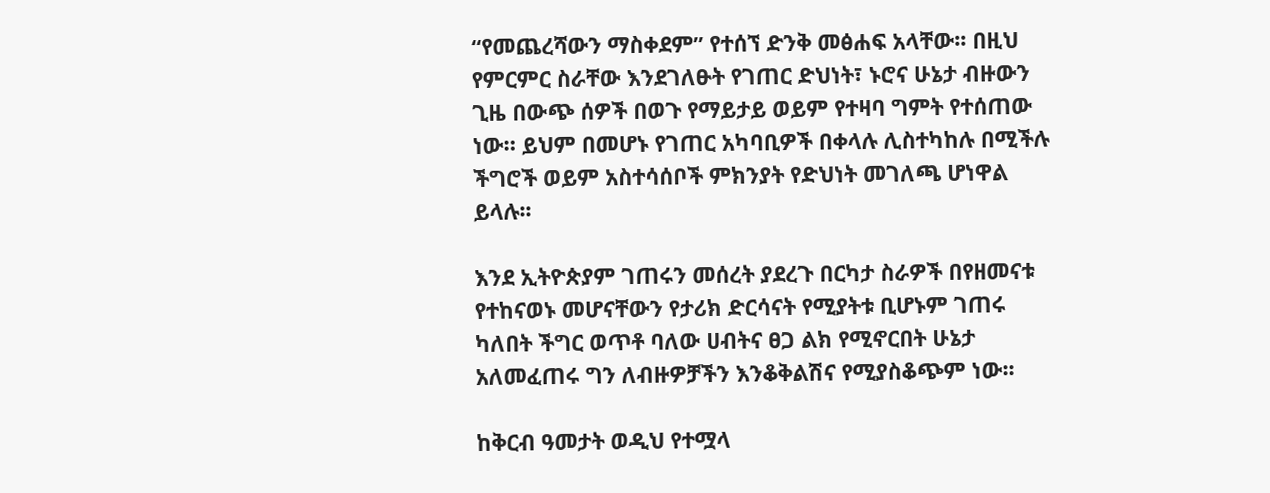“የመጨረሻውን ማስቀደም” የተሰኘ ድንቅ መፅሐፍ አላቸው፡፡ በዚህ የምርምር ስራቸው እንደገለፁት የገጠር ድህነት፣ ኑሮና ሁኔታ ብዙውን ጊዜ በውጭ ሰዎች በወጉ የማይታይ ወይም የተዛባ ግምት የተሰጠው ነው። ይህም በመሆኑ የገጠር አካባቢዎች በቀላሉ ሊስተካከሉ በሚችሉ ችግሮች ወይም አስተሳሰቦች ምክንያት የድህነት መገለጫ ሆነዋል ይላሉ፡፡

እንደ ኢትዮጵያም ገጠሩን መሰረት ያደረጉ በርካታ ስራዎች በየዘመናቱ የተከናወኑ መሆናቸውን የታሪክ ድርሳናት የሚያትቱ ቢሆኑም ገጠሩ ካለበት ችግር ወጥቶ ባለው ሀብትና ፀጋ ልክ የሚኖርበት ሁኔታ አለመፈጠሩ ግን ለብዙዎቻችን እንቆቅልሽና የሚያስቆጭም ነው፡፡

ከቅርብ ዓመታት ወዲህ የተሟላ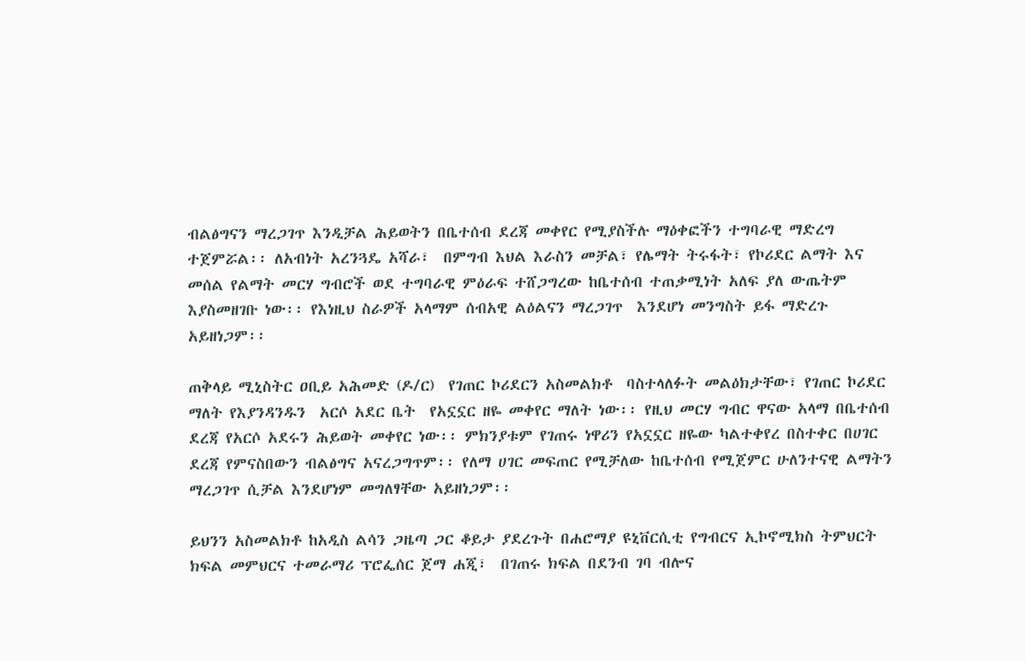ብልፅግናን ማረጋገጥ እንዲቻል ሕይወትን በቤተሰብ ደረጃ መቀየር የሚያስችሉ ማዕቀፎችን ተግባራዊ ማድረግ ተጀምሯል፡፡ ለአብነት አረንጓዴ አሻራ፣  በምግብ እህል እራስን መቻል፣ የሌማት ትሩፋት፣ የኮሪደር ልማት እና መሰል የልማት መርሃ ግብሮች ወደ ተግባራዊ ምዕራፍ ተሸጋግረው ከቤተሰብ ተጠቃሚነት አለፍ ያለ ውጤትም እያስመዘገቡ ነው፡፡ የእነዚህ ስራዎች አላማም ሰብአዊ ልዕልናን ማረጋገጥ  እንደሆነ መንግስት ይፋ ማድረጉ አይዘነጋም፡፡

ጠቅላይ ሚኒስትር ዐቢይ አሕመድ (ዶ/ር)  የገጠር ኮሪደርን አስመልክቶ  ባስተላለፉት መልዕክታቸው፣ የገጠር ኮሪደር ማለት የእያንዳንዱን  አርሶ አደር ቤት  የአኗኗር ዘዬ መቀየር ማለት ነው፡፡ የዚህ መርሃ ግብር ዋናው አላማ በቤተሰብ ደረጃ የአርሶ አደሩን ሕይወት መቀየር ነው፡፡ ምክንያቱም የገጠሩ ነዋሪን የአኗኗር ዘዬው ካልተቀየረ በስተቀር በሀገር ደረጃ የምናስበውን ብልፅግና አናረጋግጥም፡፡ የለማ ሀገር መፍጠር የሚቻለው ከቤተሰብ የሚጀምር ሁለንተናዊ ልማትን ማረጋገጥ ሲቻል እንደሆነም መግለፃቸው አይዘነጋም፡፡

ይህንን አስመልክቶ ከአዲስ ልሳን ጋዜጣ ጋር ቆይታ ያደረጉት በሐሮማያ ዩኒቨርሲቲ የግብርና ኢኮኖሚክስ ትምህርት ክፍል መምህርና ተመራማሪ ፕሮፌሰር ጀማ ሐጂ፣  በገጠሩ ክፍል በደንብ ገባ ብሎና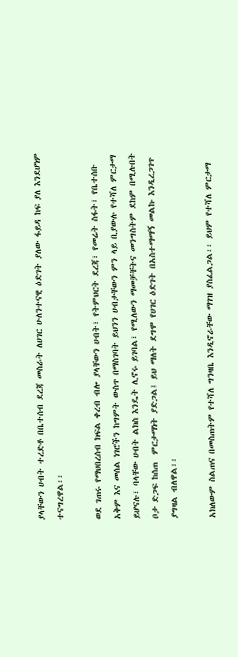ያላቸውን ሀብት ተረድቶ በቤተሰብ ደረጃ መስራት ለሀገር ሁለንተናዊ ዕድገት ያለው ፋይዳ ከፍ ያለ እንደሆነም ተናግረዋል፡፡

ወደ ገጠሩ የማህበረሰብ ክፍል ቀረብ ብሎ ያላቸውን ሀብት፣ የትምህርት ደረጃ፣ የመሬት ስፋት፣ የቤተሰቡ አቅም እና መሰል ነገሮችን ከግምት ውስጥ በማስገባት ይህንን ሀብታቸውን ምን ላይ ቢያውሉ የተሻለ ምርታማ ይሆናሉ፣ ባላቸው ሀብት ልክስ እንዴት ሊኖሩ ይገባል፣ የሚለውን ማመቻቸትና መንግስትም ደከም በሚሉበት ቦታ ድጋፍ ከሰጠ  ምርታማነት ያድጋል፤ ይህ ማለት ደግሞ የሀገር ዕድገት በአስተማማኝ መልኩ እንዲረጋገጥ  ያግዛል ብለዋል፡፡

አክለውም ስልጠና በመስጠትም የተሻለ ግንዛቤ እንዲኖራቸው ማገዝ ያስፈልጋል፡፡ ይህም የተሻለ ምርታማ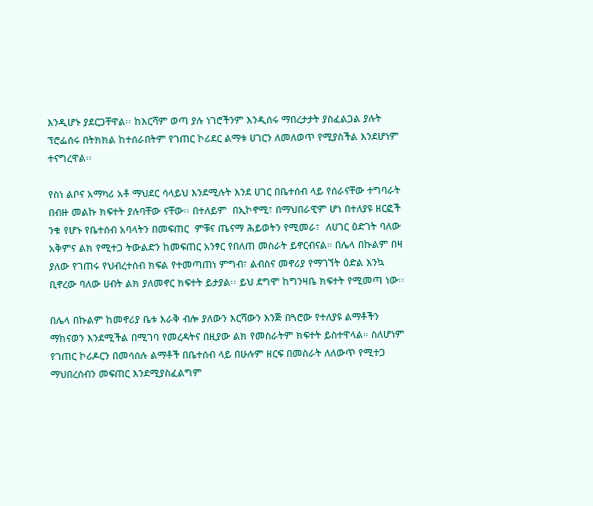እንዲሆኑ ያደርጋቸዋል፡፡ ከእርሻም ወጣ ያሉ ነገሮችንም እንዲሰሩ ማበረታታት ያስፈልጋል ያሉት ፕሮፌሰሩ በትክክል ከተሰራበትም የገጠር ኮሪደር ልማቱ ሀገርን ለመለወጥ የሚያስችል እንደሆነም ተናግረዋል፡፡

የስነ ልቦና አማካሪ አቶ ማህደር ሳላይህ እንደሚሉት እንደ ሀገር በቤተሰብ ላይ የሰራናቸው ተግባራት በብዙ መልኩ ክፍተት ያሉባቸው ናቸው፡፡ በተለይም  በኢኮኖሚ፣ በማህበራዊም ሆነ በተለያዩ ዘርፎች ንቁ የሆኑ የቤተሰብ አባላትን በመፍጠር  ምቹና ጤናማ ሕይወትን የሚመራ፣  ለሀገር ዕድገት ባለው አቅምና ልክ የሚተጋ ትውልድን ከመፍጠር አንፃር የበለጠ መስራት ይኖርብናል። በሌላ በኩልም በዛ ያለው የገጠሩ የህብረተሰብ ክፍል የተመጣጠነ ምግብ፣ ልብስና መኖሪያ የማገኘት ዕድል እንኳ ቢኖረው ባለው ሀብት ልክ ያለመኖር ክፍተት ይታያል፡፡ ይህ ደግሞ ከግንዛቤ ክፍተት የሚመጣ ነው፡፡

በሌላ በኩልም ከመኖሪያ ቤቱ እራቅ ብሎ ያለውን እርሻውን እንጅ በጓሮው የተለያዩ ልማቶችን ማከናወን እንደሚችል በሚገባ የመረዳትና በዚያው ልክ የመስራትም ክፍተት ይስተዋላል። ስለሆነም  የገጠር ኮሪዶርን በመሳሰሉ ልማቶች በቤተሰብ ላይ በሁሉም ዘርፍ በመስራት ለለውጥ የሚተጋ ማህበረሰብን መፍጠር እንደሚያስፈልግም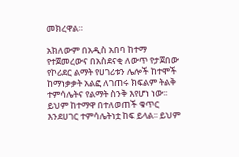መክረዋል።

አክለውም በአዲስ አበባ ከተማ የተጀመረውና በአስደናቂ ለውጥ የታጀበው የኮሪደር ልማት የሀገሪቱን ሌሎች ከተሞች ከማነቃቃት አልፎ ለገጠሩ ክፍልም ትልቅ ተምሳሌትና የልማት ስንቅ እየሆነ ነው፡፡  ይህም ከተማዋ በተለወጠች ቁጥር እንደሀገር ተምሳሌትነቷ ከፍ ይላል፡፡ ይህም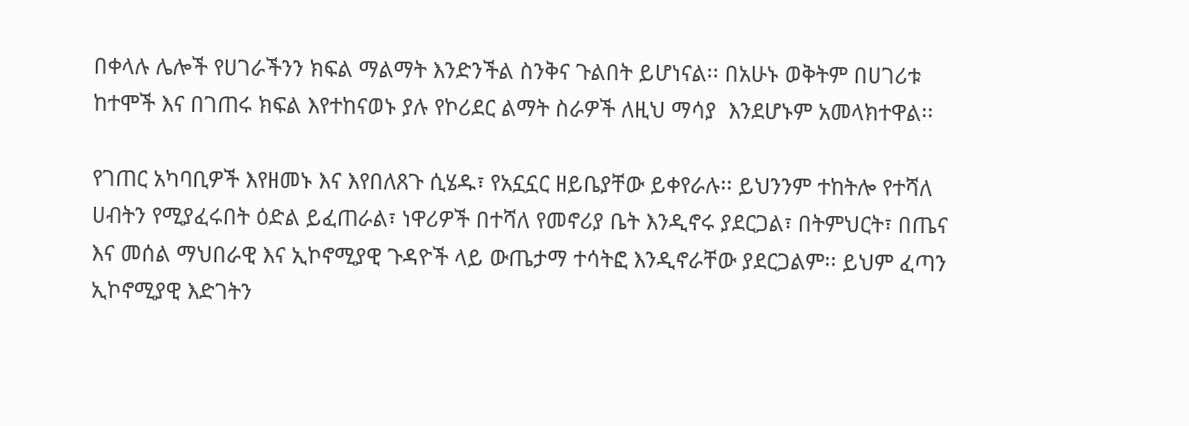በቀላሉ ሌሎች የሀገራችንን ክፍል ማልማት እንድንችል ስንቅና ጉልበት ይሆነናል፡፡ በአሁኑ ወቅትም በሀገሪቱ ከተሞች እና በገጠሩ ክፍል እየተከናወኑ ያሉ የኮሪደር ልማት ስራዎች ለዚህ ማሳያ  እንደሆኑም አመላክተዋል፡፡

የገጠር አካባቢዎች እየዘመኑ እና እየበለጸጉ ሲሄዱ፣ የአኗኗር ዘይቤያቸው ይቀየራሉ፡፡ ይህንንም ተከትሎ የተሻለ ሀብትን የሚያፈሩበት ዕድል ይፈጠራል፣ ነዋሪዎች በተሻለ የመኖሪያ ቤት እንዲኖሩ ያደርጋል፣ በትምህርት፣ በጤና እና መሰል ማህበራዊ እና ኢኮኖሚያዊ ጉዳዮች ላይ ውጤታማ ተሳትፎ እንዲኖራቸው ያደርጋልም፡፡ ይህም ፈጣን ኢኮኖሚያዊ እድገትን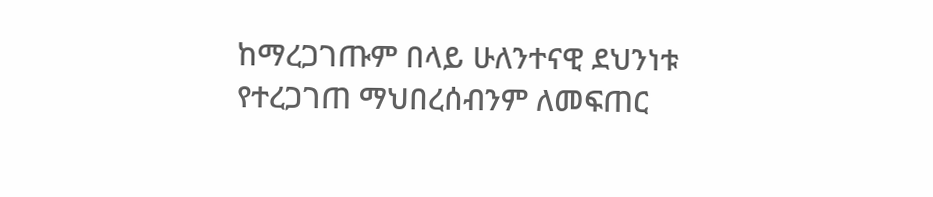ከማረጋገጡም በላይ ሁለንተናዊ ደህንነቱ የተረጋገጠ ማህበረሰብንም ለመፍጠር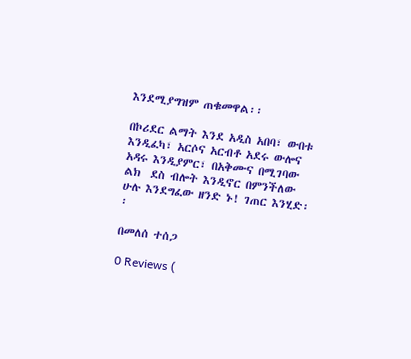እንደሚያግዝም ጠቁመዋል፡፡

በኮሪደር ልማት እንደ አዲስ አበባ፣ ውበቱ እንዲፈካ፣ አርሶና አርብቶ አደሩ ውሎና አዳሩ እንዲያምር፣ በአቅሙና በሚገባው ልክ  ደስ ብሎት እንዲኖር በምንችለው ሁሉ እንደግፈው ዘንድ ኑ! ገጠር እንሂድ፡፡

በመለሰ ተሰጋ

0 Reviews (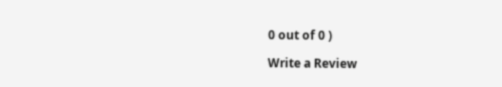0 out of 0 )

Write a Review